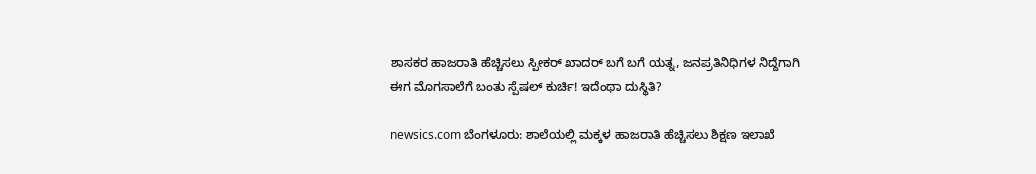ಶಾಸಕರ ಹಾಜರಾತಿ ಹೆಚ್ಚಿಸಲು ಸ್ಪೀಕರ್ ಖಾದರ್ ಬಗೆ ಬಗೆ ಯತ್ನ, ಜನಪ್ರತಿನಿಧಿಗಳ ನಿದ್ದೆ‌ಗಾಗಿ ಈಗ ಮೊಗಸಾಲೆಗೆ ಬಂತು ಸ್ಪೆಷಲ್ ಕುರ್ಚಿ! ಇದೆಂಥಾ ದುಸ್ಥಿತಿ?

newsics.com ಬೆಂಗಳೂರು: ಶಾಲೆಯಲ್ಲಿ ಮಕ್ಕಳ ಹಾಜರಾತಿ ಹೆಚ್ಚಿಸಲು ಶಿಕ್ಷಣ ಇಲಾಖೆ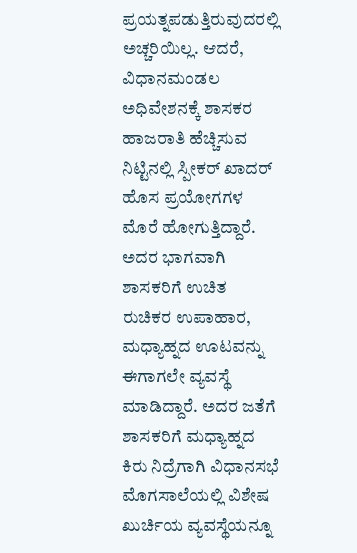ಪ್ರಯತ್ನಪಡುತ್ತಿರುವುದರಲ್ಲಿ ಅಚ್ಚರಿಯಿಲ್ಲ. ಆದರೆ, ವಿಧಾನಮಂಡಲ ಅಧಿವೇಶನಕ್ಕೆ ಶಾಸಕರ ಹಾಜರಾತಿ ಹೆಚ್ಚಿಸುವ ನಿಟ್ಟಿನಲ್ಲಿ ಸ್ಪೀಕರ್ ಖಾದರ್ ಹೊಸ ಪ್ರಯೋಗಗಳ ಮೊರೆ ಹೋಗುತ್ತಿದ್ದಾರೆ. ಅದರ ಭಾಗವಾಗಿ ಶಾಸಕರಿಗೆ ಉಚಿತ ರುಚಿಕರ ಉಪಾಹಾರ, ಮಧ್ಯಾಹ್ನದ ಊಟವನ್ನು ಈಗಾಗಲೇ ವ್ಯವಸ್ಥೆ ಮಾಡಿದ್ದಾರೆ. ಅದರ ಜತೆಗೆ ಶಾಸಕರಿಗೆ ಮಧ್ಯಾಹ್ನದ ಕಿರು ನಿದ್ರೆಗಾಗಿ ವಿಧಾನಸಭೆ ಮೊಗಸಾಲೆಯಲ್ಲಿ ವಿಶೇಷ ಖುರ್ಚಿಯ ವ್ಯವಸ್ಥೆಯನ್ನೂ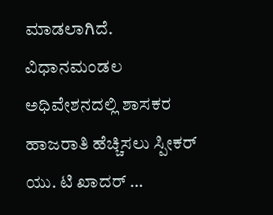ಮಾಡಲಾಗಿದೆ. ವಿಧಾನಮಂಡಲ ಅಧಿವೇಶನದಲ್ಲಿ ಶಾಸಕರ ಹಾಜರಾತಿ ಹೆಚ್ಚಿಸಲು ಸ್ಪೀಕರ್ ಯು. ಟಿ ಖಾದರ್ …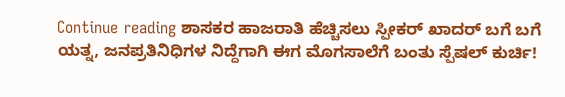Continue reading ಶಾಸಕರ ಹಾಜರಾತಿ ಹೆಚ್ಚಿಸಲು ಸ್ಪೀಕರ್ ಖಾದರ್ ಬಗೆ ಬಗೆ ಯತ್ನ, ಜನಪ್ರತಿನಿಧಿಗಳ ನಿದ್ದೆ‌ಗಾಗಿ ಈಗ ಮೊಗಸಾಲೆಗೆ ಬಂತು ಸ್ಪೆಷಲ್ ಕುರ್ಚಿ!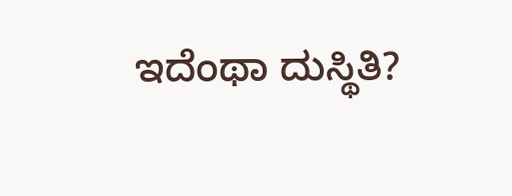ಇದೆಂಥಾ ದುಸ್ಥಿತಿ?